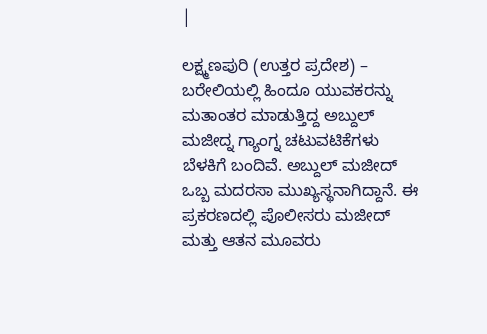|

ಲಕ್ಷ್ಮಣಪುರಿ (ಉತ್ತರ ಪ್ರದೇಶ) – ಬರೇಲಿಯಲ್ಲಿ ಹಿಂದೂ ಯುವಕರನ್ನು ಮತಾಂತರ ಮಾಡುತ್ತಿದ್ದ ಅಬ್ದುಲ್ ಮಜೀದ್ನ ಗ್ಯಾಂಗ್ನ ಚಟುವಟಿಕೆಗಳು ಬೆಳಕಿಗೆ ಬಂದಿವೆ. ಅಬ್ದುಲ್ ಮಜೀದ್ ಒಬ್ಬ ಮದರಸಾ ಮುಖ್ಯಸ್ಥನಾಗಿದ್ದಾನೆ. ಈ ಪ್ರಕರಣದಲ್ಲಿ ಪೊಲೀಸರು ಮಜೀದ್ ಮತ್ತು ಆತನ ಮೂವರು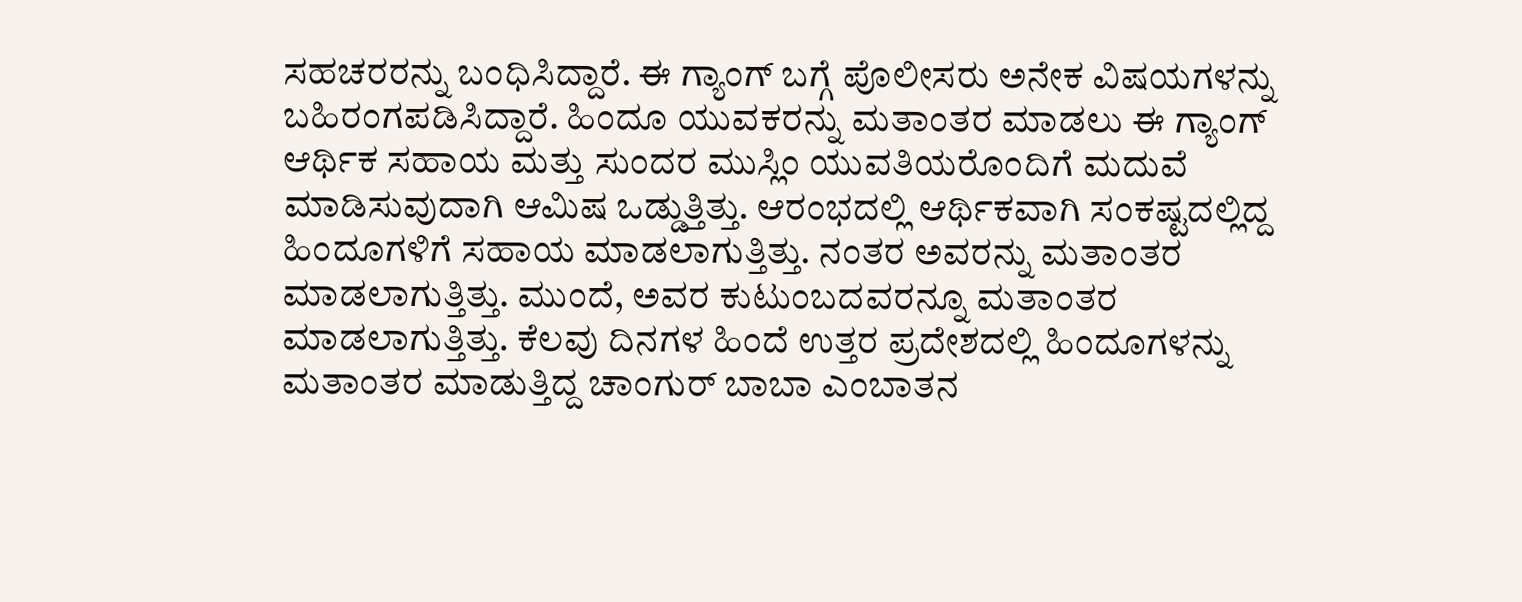ಸಹಚರರನ್ನು ಬಂಧಿಸಿದ್ದಾರೆ. ಈ ಗ್ಯಾಂಗ್ ಬಗ್ಗೆ ಪೊಲೀಸರು ಅನೇಕ ವಿಷಯಗಳನ್ನು ಬಹಿರಂಗಪಡಿಸಿದ್ದಾರೆ. ಹಿಂದೂ ಯುವಕರನ್ನು ಮತಾಂತರ ಮಾಡಲು ಈ ಗ್ಯಾಂಗ್ ಆರ್ಥಿಕ ಸಹಾಯ ಮತ್ತು ಸುಂದರ ಮುಸ್ಲಿಂ ಯುವತಿಯರೊಂದಿಗೆ ಮದುವೆ ಮಾಡಿಸುವುದಾಗಿ ಆಮಿಷ ಒಡ್ಡುತ್ತಿತ್ತು. ಆರಂಭದಲ್ಲಿ ಆರ್ಥಿಕವಾಗಿ ಸಂಕಷ್ಟದಲ್ಲಿದ್ದ ಹಿಂದೂಗಳಿಗೆ ಸಹಾಯ ಮಾಡಲಾಗುತ್ತಿತ್ತು. ನಂತರ ಅವರನ್ನು ಮತಾಂತರ ಮಾಡಲಾಗುತ್ತಿತ್ತು. ಮುಂದೆ, ಅವರ ಕುಟುಂಬದವರನ್ನೂ ಮತಾಂತರ ಮಾಡಲಾಗುತ್ತಿತ್ತು. ಕೆಲವು ದಿನಗಳ ಹಿಂದೆ ಉತ್ತರ ಪ್ರದೇಶದಲ್ಲಿ ಹಿಂದೂಗಳನ್ನು ಮತಾಂತರ ಮಾಡುತ್ತಿದ್ದ ಚಾಂಗುರ್ ಬಾಬಾ ಎಂಬಾತನ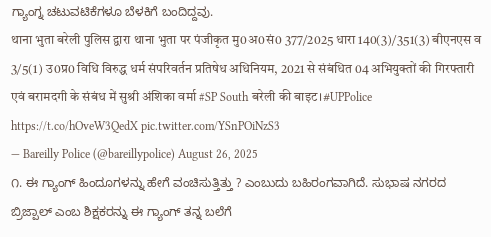ಗ್ಯಾಂಗ್ನ ಚಟುವಟಿಕೆಗಳೂ ಬೆಳಕಿಗೆ ಬಂದಿದ್ದವು.
थाना भुता बरेली पुलिस द्वारा थाना भुता पर पंजीकृत मु0अ0सं0 377/2025 धारा 140(3)/351(3) बीएनएस व 3/5(1) उ0प्र0 विधि विरुद्ध धर्म संपरिवर्तन प्रतिषेध अधिनियम, 2021 से संबंधित 04 अभियुक्तों की गिरफ्तारी एवं बरामदगी के संबंध में सुश्री अंशिका वर्मा #SP South बरेली की बाइट।#UPPolice https://t.co/hOveW3QedX pic.twitter.com/YSnPOiNzS3
— Bareilly Police (@bareillypolice) August 26, 2025
೧. ಈ ಗ್ಯಾಂಗ್ ಹಿಂದೂಗಳನ್ನು ಹೇಗೆ ವಂಚಿಸುತ್ತಿತ್ತು ? ಎಂಬುದು ಬಹಿರಂಗವಾಗಿದೆ. ಸುಭಾಷ ನಗರದ ಬ್ರಿಜ್ಪಾಲ್ ಎಂಬ ಶಿಕ್ಷಕರನ್ನು ಈ ಗ್ಯಾಂಗ್ ತನ್ನ ಬಲೆಗೆ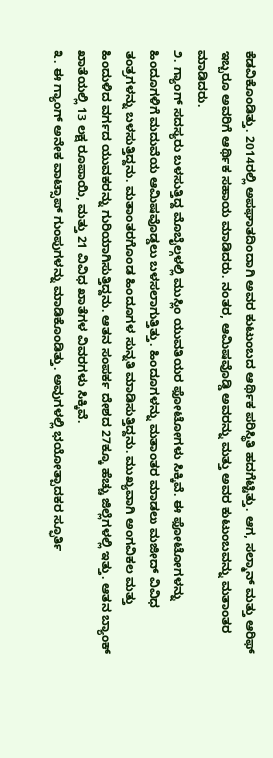ಕೆಡವಿಕೊಂಡಿತ್ತು. 2014ರಲ್ಲಿ ಅಪಘಾತದಿಂದಾಗಿ ಅವರ ಕುಟುಂಬದ ಆರ್ಥಿಕ ಪರಿಸ್ಥಿತಿ ಹದಗೆಟ್ಟಿತ್ತು. ಆಗ, ಸಲ್ಮಾನ್ ಮತ್ತು ಆರಿಫ್ ಇಬ್ಬರೂ ಅವರಿಗೆ ಆರ್ಥಿಕ ಸಹಾಯ ಮಾಡಿದರು. ನಂತರ, ಆಮಿಷವೊಡ್ಡಿ ಅವರನ್ನು ಮತ್ತು ಅವರ ಕುಟುಂಬವನ್ನು ಮತಾಂತರ ಮಾಡಿದರು.
೨. ಗ್ಯಾಂಗ್ ಸದಸ್ಯರು ಬಳಸುತ್ತಿದ್ದ ಮೊಬೈಲ್ಗಳಲ್ಲಿ ಮುಸ್ಲಿಂ ಯುವತಿಯರ ಫೋಟೋಗಳು ಸಿಕ್ಕಿವೆ. ಈ ಫೋಟೋಗಳನ್ನು ಹಿಂದೂಗಳಿಗೆ ಮದುವೆಯ ಆಮಿಷವೊಡ್ಡಲು ಬಳಸಲಾಗುತ್ತಿತ್ತು. ಹಿಂದೂಗಳನ್ನು ಮತಾಂತರ ಮಾಡಲು ಮಜೀದ್ ವಿವಿಧ ತಂತ್ರಗಳನ್ನು ಬಳಸುತ್ತಿದ್ದನು. ಮತಾಂತರಗೊಂಡ ಹಿಂದೂಗಳ ಸುನ್ನತಿ ಮಾಡಿಸುತ್ತಿದ್ದನು. ಮುಖ್ಯವಾಗಿ ಅಂಗವಿಕಲ ಮತ್ತು ಹಿಂದುಳಿದ ವರ್ಗದ ಯುವಕರನ್ನು ಗುರಿಯಾಗಿಸುತ್ತಿದ್ದನು. ಆತನ ಸಂಪರ್ಕ ದೇಶದ 27ಕ್ಕೂ ಹೆಚ್ಚು ಜಿಲ್ಲೆಗಳಲ್ಲಿ ಇತ್ತು. ಆತನ ಬ್ಯಾಂಕ್ ಖಾತೆಯಲ್ಲಿ 13 ಲಕ್ಷ ರೂಪಾಯಿ, ಮತ್ತು 21 ವಿವಿಧ ಖಾತೆಗಳ ವಿವರಗಳು ಸಿಕ್ಕಿವೆ.
೩. ಈ ಗ್ಯಾಂಗ್ ಅನೇಕ ವಾಟ್ಸಾಪ್ ಗುಂಪುಗಳನ್ನು ಮಾಡಿಕೊಂಡಿತ್ತು. ಅವುಗಳಲ್ಲಿ ಭಯೋತ್ಪಾದಕರ ಸ್ಫೂರ್ತಿ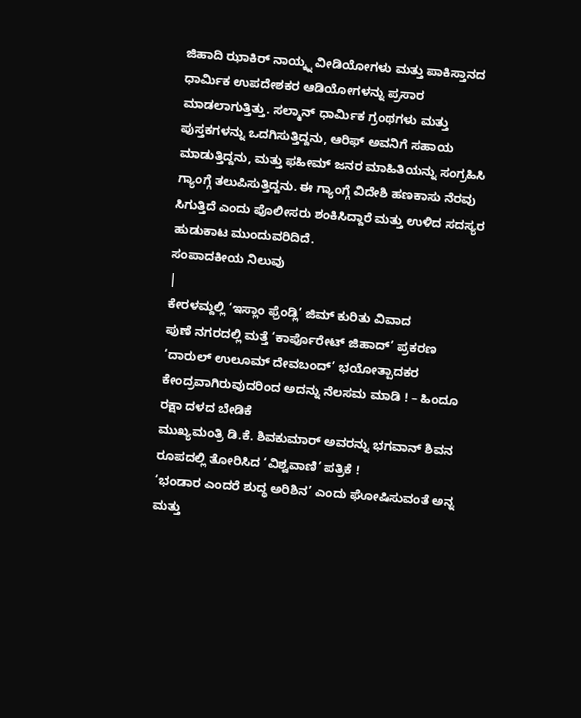ಜಿಹಾದಿ ಝಾಕಿರ್ ನಾಯ್ಕ್ನ ವೀಡಿಯೋಗಳು ಮತ್ತು ಪಾಕಿಸ್ತಾನದ ಧಾರ್ಮಿಕ ಉಪದೇಶಕರ ಆಡಿಯೋಗಳನ್ನು ಪ್ರಸಾರ ಮಾಡಲಾಗುತ್ತಿತ್ತು. ಸಲ್ಮಾನ್ ಧಾರ್ಮಿಕ ಗ್ರಂಥಗಳು ಮತ್ತು ಪುಸ್ತಕಗಳನ್ನು ಒದಗಿಸುತ್ತಿದ್ದನು, ಆರಿಫ್ ಅವನಿಗೆ ಸಹಾಯ ಮಾಡುತ್ತಿದ್ದನು, ಮತ್ತು ಫಹೀಮ್ ಜನರ ಮಾಹಿತಿಯನ್ನು ಸಂಗ್ರಹಿಸಿ ಗ್ಯಾಂಗ್ಗೆ ತಲುಪಿಸುತ್ತಿದ್ದನು. ಈ ಗ್ಯಾಂಗ್ಗೆ ವಿದೇಶಿ ಹಣಕಾಸು ನೆರವು ಸಿಗುತ್ತಿದೆ ಎಂದು ಪೊಲೀಸರು ಶಂಕಿಸಿದ್ದಾರೆ ಮತ್ತು ಉಳಿದ ಸದಸ್ಯರ ಹುಡುಕಾಟ ಮುಂದುವರಿದಿದೆ.
ಸಂಪಾದಕೀಯ ನಿಲುವು
|
ಕೇರಳಮ್ದಲ್ಲಿ ‘ಇಸ್ಲಾಂ ಫ್ರೆಂಡ್ಲಿ’ ಜಿಮ್ ಕುರಿತು ವಿವಾದ
ಪುಣೆ ನಗರದಲ್ಲಿ ಮತ್ತೆ ‘ಕಾರ್ಪೊರೇಟ್ ಜಿಹಾದ್’ ಪ್ರಕರಣ
‘ದಾರುಲ್ ಉಲೂಮ್ ದೇವಬಂದ್’ ಭಯೋತ್ಪಾದಕರ ಕೇಂದ್ರವಾಗಿರುವುದರಿಂದ ಅದನ್ನು ನೆಲಸಮ ಮಾಡಿ ! – ಹಿಂದೂ ರಕ್ಷಾ ದಳದ ಬೇಡಿಕೆ
ಮುಖ್ಯಮಂತ್ರಿ ಡಿ.ಕೆ. ಶಿವಕುಮಾರ್ ಅವರನ್ನು ಭಗವಾನ್ ಶಿವನ ರೂಪದಲ್ಲಿ ತೋರಿಸಿದ ‘ವಿಶ್ವವಾಣಿ’ ಪತ್ರಿಕೆ !
‘ಭಂಡಾರ ಎಂದರೆ ಶುದ್ಧ ಅರಿಶಿನ’ ಎಂದು ಘೋಷಿಸುವಂತೆ ಅನ್ನ ಮತ್ತು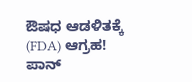ಔಷಧ ಆಡಳಿತಕ್ಕೆ (FDA) ಆಗ್ರಹ!
ಪಾನ್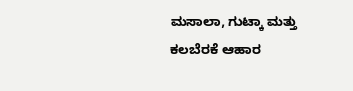ಮಸಾಲಾ, ಗುಟ್ಕಾ ಮತ್ತು ಕಲಬೆರಕೆ ಆಹಾರ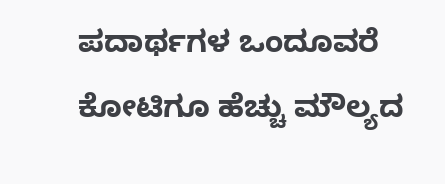ಪದಾರ್ಥಗಳ ಒಂದೂವರೆ ಕೋಟಿಗೂ ಹೆಚ್ಚು ಮೌಲ್ಯದ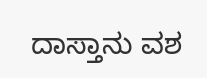ದಾಸ್ತಾನು ವಶ